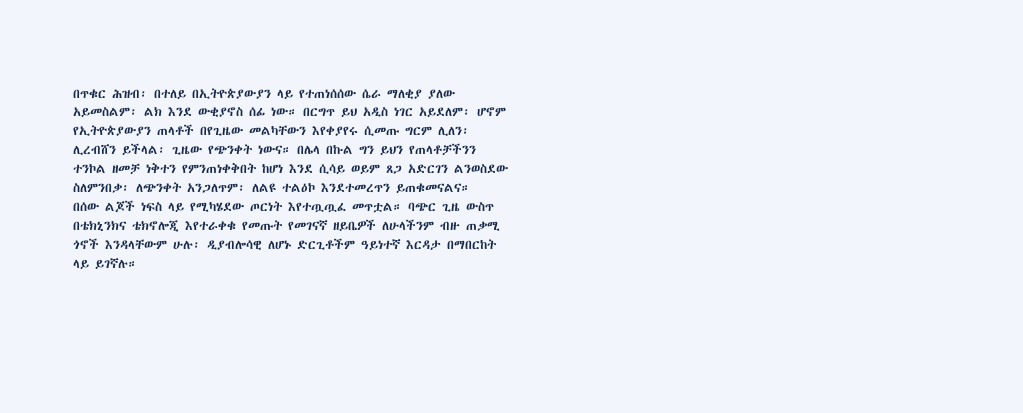በጥቁር ሕዝብ፡ በተለይ በኢትዮጵያውያን ላይ የተጠነሰሰው ሴራ ማለቂያ ያለው አይመስልም፡ ልክ እንደ ውቂያኖስ ሰፊ ነው። በርግጥ ይህ አዲስ ነገር አይደለም፡ ሆኖም የኢትዮጵያውያን ጠላቶች በየጊዜው መልካቸውን እየቀያየሩ ሲመጡ ግርም ሊለን፡ ሊረብሸን ይችላል፡ ጊዜው የጭንቀት ነውና። በሌላ በኩል ግን ይህን የጠላቶቻችንን ተንኮል ዘመቻ ነቅተን የምንጠነቀቅበት ከሆነ እንደ ሲሳይ ወይም ጸጋ አድርገን ልንወስደው ስለምንበቃ፡ ለጭንቀት አንጋለጥም፡ ለልዩ ተልዕኮ እንደተመረጥን ይጠቁመናልና።
በሰው ልጆች ነፍስ ላይ የሚካሄደው ጦርነት እየተጧጧፈ መጥቷል። ባጭር ጊዜ ውስጥ በቴክኒንክና ቴክኖሎጂ እየተራቀቁ የመጡት የመገናኛ ዘይቤዎች ለሁላችንም ብዙ ጠቃሚ ጎኖች እንዳላቸውም ሁሉ፡ ዲያብሎሳዊ ለሆኑ ድርጊቶችም ዓይነተኛ እርዳታ በማበርከት ላይ ይገኛሉ።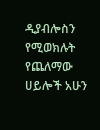ዲያብሎስን የሚወክሉት የጨለማው ሀይሎች አሁን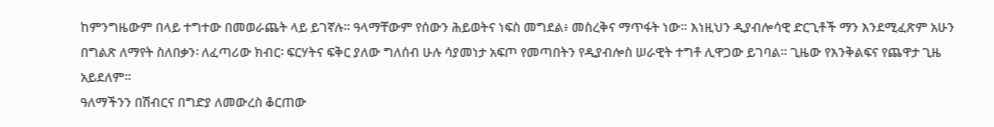ከምንግዜውም በላይ ተግተው በመወራጨት ላይ ይገኛሉ። ዓላማቸውም የሰውን ሕይወትና ነፍስ መግደል፥ መስረቅና ማጥፋት ነው። እነዚህን ዲያብሎሳዊ ድርጊቶች ማን እንደሚፈጽም አሁን በግልጽ ለማየት ስለበቃን፡ ለፈጣሪው ክብር፡ ፍርሃትና ፍቅር ያለው ግለሰብ ሁሉ ሳያመነታ አፍጦ የመጣበትን የዲያብሎስ ሠራዊት ተግቶ ሊዋጋው ይገባል። ጊዜው የእንቅልፍና የጨዋታ ጊዜ አይደለም።
ዓለማችንን በሽብርና በግድያ ለመውረስ ቆርጠው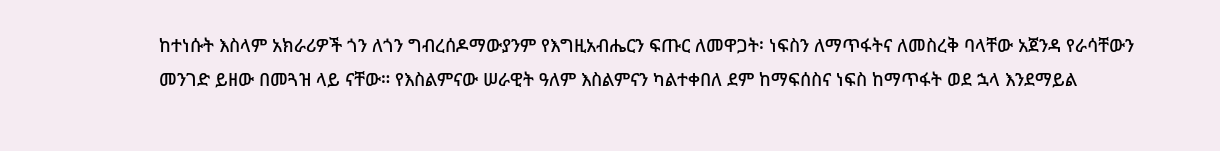ከተነሱት እስላም አክራሪዎች ጎን ለጎን ግብረሰዶማውያንም የእግዚአብሔርን ፍጡር ለመዋጋት፡ ነፍስን ለማጥፋትና ለመስረቅ ባላቸው አጀንዳ የራሳቸውን መንገድ ይዘው በመጓዝ ላይ ናቸው። የእስልምናው ሠራዊት ዓለም እስልምናን ካልተቀበለ ደም ከማፍሰስና ነፍስ ከማጥፋት ወደ ኋላ እንደማይል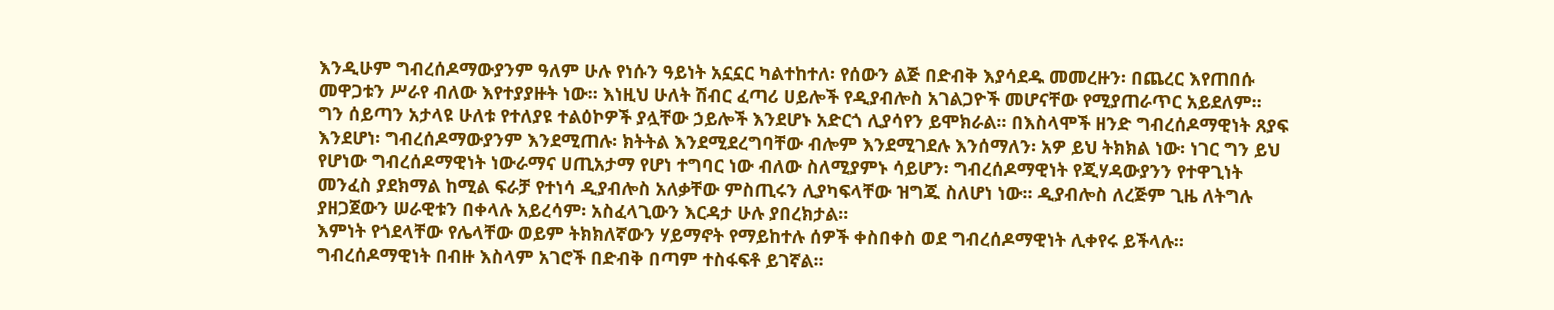እንዲሁም ግብረሰዶማውያንም ዓለም ሁሉ የነሱን ዓይነት አኗኗር ካልተከተለ፡ የሰውን ልጅ በድብቅ እያሳደዱ መመረዙን፡ በጨረር እየጠበሱ መዋጋቱን ሥራየ ብለው እየተያያዙት ነው። እነዚህ ሁለት ሽብር ፈጣሪ ሀይሎች የዲያብሎስ አገልጋዮች መሆናቸው የሚያጠራጥር አይደለም። ግን ሰይጣን አታላዩ ሁለቱ የተለያዩ ተልዕኮዎች ያሏቸው ኃይሎች እንደሆኑ አድርጎ ሊያሳየን ይሞክራል። በእስላሞች ዘንድ ግብረሰዶማዊነት ጸያፍ እንደሆነ፡ ግብረሰዶማውያንም እንደሚጠሉ፡ ክትትል እንደሚደረግባቸው ብሎም እንደሚገደሉ እንሰማለን፡ አዎ ይህ ትክክል ነው፡ ነገር ግን ይህ የሆነው ግብረሰዶማዊነት ነውራማና ሀጢአታማ የሆነ ተግባር ነው ብለው ስለሚያምኑ ሳይሆን፡ ግብረሰዶማዊነት የጂሃዳውያንን የተዋጊነት መንፈስ ያደክማል ከሚል ፍራቻ የተነሳ ዲያብሎስ አለቃቸው ምስጢሩን ሊያካፍላቸው ዝግጁ ስለሆነ ነው። ዲያብሎስ ለረጅም ጊዜ ለትግሉ ያዘጋጀውን ሠራዊቱን በቀላሉ አይረሳም፡ አስፈላጊውን እርዳታ ሁሉ ያበረክታል።
እምነት የጎደላቸው የሌላቸው ወይም ትክክለኛውን ሃይማኖት የማይከተሉ ሰዎች ቀስበቀስ ወደ ግብረሰዶማዊነት ሊቀየሩ ይችላሉ። ግብረሰዶማዊነት በብዙ እስላም አገሮች በድብቅ በጣም ተስፋፍቶ ይገኛል።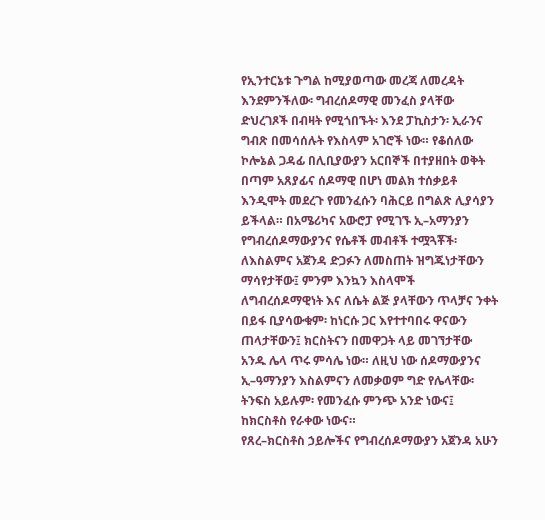የኢንተርኔቱ ጉግል ከሚያወጣው መረጃ ለመረዳት እንደምንችለው፡ ግብረሰዶማዊ መንፈስ ያላቸው ድህረገጾች በብዛት የሚጎበኙት፡ እንደ ፓኪስታን፡ ኢራንና ግብጽ በመሳሰሉት የእስላም አገሮች ነው። የቆሰለው ኮሎኔል ጋዳፊ በሊቢያውያን አርበኞች በተያዘበት ወቅት በጣም አጸያፊና ሰዶማዊ በሆነ መልክ ተሰቃይቶ እንዲሞት መደረጉ የመንፈሱን ባሕርይ በግልጽ ሊያሳያን ይችላል። በአሜሪካና አውሮፓ የሚገኙ ኢ–አማንያን የግብረሰዶማውያንና የሴቶች መብቶች ተሟጓቾች፡ ለእስልምና አጀንዳ ድጋፉን ለመስጠት ዝግጁነታቸውን ማሳየታቸው፤ ምንም እንኳን እስላሞች ለግብረሰዶማዊነት እና ለሴት ልጅ ያላቸውን ጥላቻና ንቀት በይፋ ቢያሳውቁም፡ ከነርሱ ጋር እየተተባበሩ ዋናውን ጠላታቸውን፤ ክርስትናን በመዋጋት ላይ መገኘታቸው አንዱ ሌላ ጥሩ ምሳሌ ነው። ለዚህ ነው ሰዶማውያንና ኢ–ዓማንያን እስልምናን ለመቃወም ግድ የሌላቸው፡ ትንፍስ አይሉም፡ የመንፈሱ ምንጭ አንድ ነውና፤ ከክርስቶስ የራቀው ነውና።
የጸረ–ክርስቶስ ኃይሎችና የግብረሰዶማውያን አጀንዳ አሁን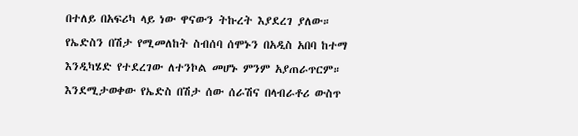በተለይ በአፍሪካ ላይ ነው ዋናውን ትኩረት እያደረገ ያለው። የኤድስን በሽታ የሚመለከት ስብሰባ ሰሞኑን በአዲስ አበባ ከተማ እንዲካሄድ የተደረገው ለተንኮል መሆኑ ምንም አያጠራጥርም። እንደሚታወቀው የኤድስ በሽታ ሰው ሰራሽና በላብራቶሪ ውስጥ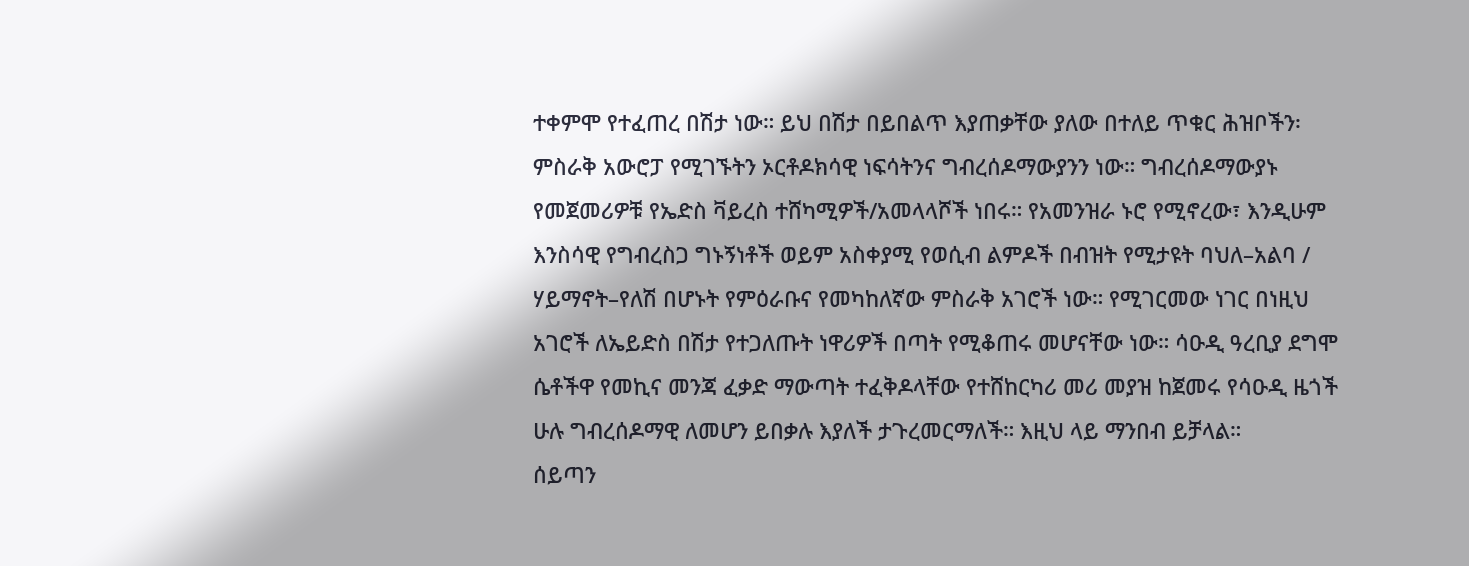ተቀምሞ የተፈጠረ በሽታ ነው። ይህ በሽታ በይበልጥ እያጠቃቸው ያለው በተለይ ጥቁር ሕዝቦችን፡ ምስራቅ አውሮፓ የሚገኙትን ኦርቶዶክሳዊ ነፍሳትንና ግብረሰዶማውያንን ነው። ግብረሰዶማውያኑ የመጀመሪዎቹ የኤድስ ቫይረስ ተሸካሚዎች/አመላላሾች ነበሩ። የአመንዝራ ኑሮ የሚኖረው፣ እንዲሁም እንስሳዊ የግብረስጋ ግኑኝነቶች ወይም አስቀያሚ የወሲብ ልምዶች በብዝት የሚታዩት ባህለ–አልባ / ሃይማኖት–የለሽ በሆኑት የምዕራቡና የመካከለኛው ምስራቅ አገሮች ነው። የሚገርመው ነገር በነዚህ አገሮች ለኤይድስ በሽታ የተጋለጡት ነዋሪዎች በጣት የሚቆጠሩ መሆናቸው ነው። ሳዑዲ ዓረቢያ ደግሞ ሴቶችዋ የመኪና መንጃ ፈቃድ ማውጣት ተፈቅዶላቸው የተሸከርካሪ መሪ መያዝ ከጀመሩ የሳዑዲ ዜጎች ሁሉ ግብረሰዶማዊ ለመሆን ይበቃሉ እያለች ታጉረመርማለች። እዚህ ላይ ማንበብ ይቻላል።
ሰይጣን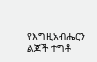የእግዚአብሔርን ልጆች ተግቶ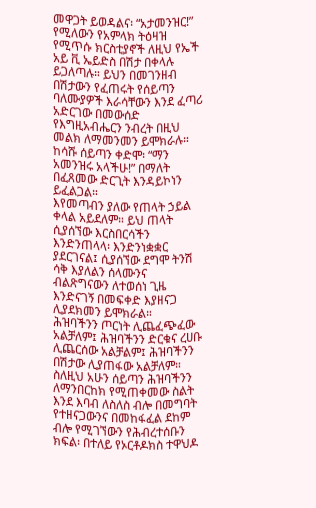መዋጋት ይወዳልና፡ “አታመንዝር!” የሚለውን የአምላክ ትዕዛዝ የሚጥሱ ክርስቲያኖች ለዚህ የኤች አይ ቪ ኤይድስ በሽታ በቀላሉ ይጋለጣሉ። ይህን በመገንዘብ በሽታውን የፈጠሩት የሰይጣን ባለሙያዎች እራሳቸውን እንደ ፈጣሪ አድርገው በመውሰድ የእግዚአብሔርን ንብረት በዚህ መልክ ለማመንመን ይሞክራሉ። ከሳሹ ሰይጣን ቀድሞ፡ “ማን አመንዝሩ አላችሁ!” በማለት በፈጸመው ድርጊት እንዳይኮነን ይፈልጋል።
እየመጣብን ያለው የጠላት ኃይል ቀላል አይደለም። ይህ ጠላት ሲያሰኘው እርስበርሳችን እንድንጠላላ፡ እንድንነቋቋር ያደርገናል፤ ሲያሰኘው ደግሞ ትንሽ ሳቅ እያለልን ሰላሙንና ብልጽግናውን ለተወሰነ ጊዜ እንድናገኝ በመፍቀድ እያዘናጋ ሊያደክመን ይሞክራል።
ሕዝባችንን ጦርነት ሊጨፈጭፈው አልቻለም፤ ሕዝባችንን ድርቁና ረሀቡ ሊጨርሰው አልቻልም፤ ሕዝባችንን በሽታው ሊያጠፋው አልቻለም። ስለዚህ አሁን ሰይጣን ሕዝባችንን ለማንበርከክ የሚጠቀመው ስልት እንደ እባብ ለስለስ ብሎ በመግባት የተዘናጋውንና በመከፋፈል ደከም ብሎ የሚገኘውን የሕብረተሰቡን ክፍል፡ በተለይ የኦርቶዶክስ ተዋህዶ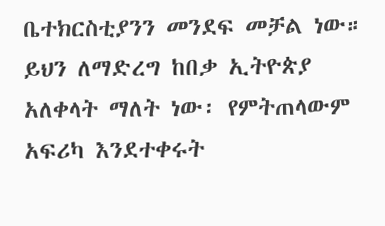ቤተክርስቲያንን መንደፍ መቻል ነው። ይህን ለማድረግ ከበቃ ኢትዮጵያ አለቀላት ማለት ነው፡ የምትጠላውም አፍሪካ እንደተቀሩት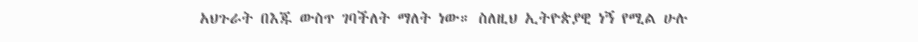አህጉራት በእጁ ውስጥ ገባችለት ማለት ነው። ስለዚህ ኢትዮጵያዊ ነኝ የሚል ሁሉ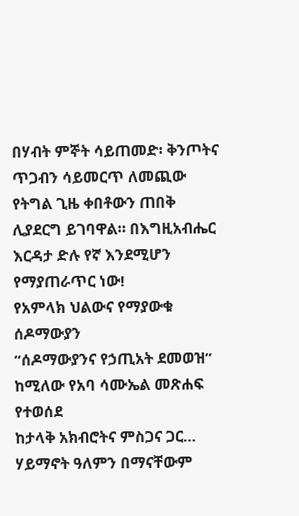በሃብት ምኞት ሳይጠመድ፡ ቅንጦትና ጥጋብን ሳይመርጥ ለመጪው የትግል ጊዜ ቀበቶውን ጠበቅ ሊያደርግ ይገባዋል። በእግዚአብሔር እርዳታ ድሉ የኛ እንደሚሆን የማያጠራጥር ነው!
የአምላክ ህልውና የማያውቁ ሰዶማውያን
“ሰዶማውያንና የኃጢአት ደመወዝ” ከሚለው የአባ ሳሙኤል መጽሐፍ የተወሰደ
ከታላቅ አክብሮትና ምስጋና ጋር…
ሃይማኖት ዓለምን በማናቸውም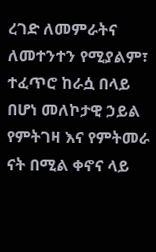ረገድ ለመምራትና ለመተንተን የሚያልም፣ ተፈጥሮ ከራሷ በላይ በሆነ መለኮታዊ ኃይል የምትገዛ እና የምትመራ ናት በሚል ቀኖና ላይ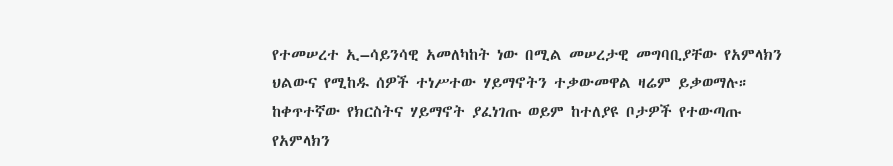የተመሠረተ ኢ–ሳይንሳዊ አመለካከት ነው በሚል መሠረታዊ መግባቢያቸው የአምላክን ህልውና የሚከዱ ሰዎች ተነሥተው ሃይማኖትን ተቃውመዋል ዛሬም ይቃወማሉ።
ከቀጥተኛው የክርስትና ሃይማኖት ያፈነገጡ ወይም ከተለያዩ ቦታዎች የተውጣጡ የአምላክን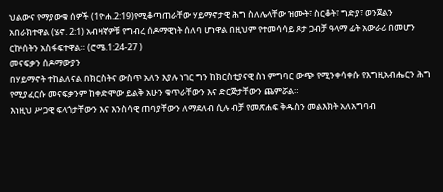ህልውና የማያውቁ ሰዎች (1ዮሐ.2:19)የሚቆጣጠራቸው ሃይማኖታዊ ሕግ ስለሌላቸው ዝሙት፣ ስርቆት፣ ግድያ፣ ወንጀልን አበራክተዋል (ሄኖ. 2:1) አብዛኛዎቹ የግብረ ሰዶማዊነት ሰለባ ሆነዋል በዚህም የተመሳሳይ ጾታ ጋብቻ ዓላማ ፊት አውራሪ በመሆን ርኵሰትን አስፋፍተዋል። (ሮሜ.1:24-27 )
መናፍቃን ሰዶማውያን
በሃይማኖት ተከልለናል በክርስትና ውስጥ አለን እያሉ ነገር ግን ከክርስቲያናዊ ስነ ምግባር ውጭ የሚንቀሳቀሱ የእግዚአብሔርን ሕግ የሚያፈርሱ መናፍቃንም ከቀድሞው ይልቅ አሁን ቁጥራቸውን እና ድርጅታቸውን ጨምሯል።
እነዚህ ሥጋዊ ፍላጎታቸውን እና እንስሳዊ ጠባያቸውን ለማደለብ ሲሉ ብቻ የመጽሐፍ ቅዱስን መልእክት አለአግባብ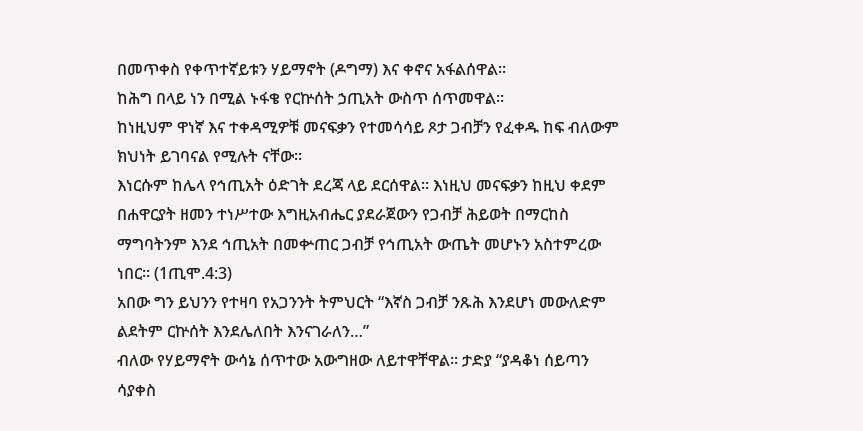በመጥቀስ የቀጥተኛይቱን ሃይማኖት (ዶግማ) እና ቀኖና አፋልሰዋል።
ከሕግ በላይ ነን በሚል ኑፋቄ የርኵሰት ኃጢአት ውስጥ ሰጥመዋል።
ከነዚህም ዋነኛ እና ተቀዳሚዎቹ መናፍቃን የተመሳሳይ ጾታ ጋብቻን የፈቀዱ ከፍ ብለውም ክህነት ይገባናል የሚሉት ናቸው።
እነርሱም ከሌላ የኅጢአት ዕድገት ደረጃ ላይ ደርሰዋል። እነዚህ መናፍቃን ከዚህ ቀደም በሐዋርያት ዘመን ተነሥተው እግዚአብሔር ያደራጀውን የጋብቻ ሕይወት በማርከስ ማግባትንም እንደ ኅጢአት በመቍጠር ጋብቻ የኅጢአት ውጤት መሆኑን አስተምረው ነበር። (1ጢሞ.4:3)
አበው ግን ይህንን የተዛባ የአጋንንት ትምህርት “እኛስ ጋብቻ ንጹሕ እንደሆነ መውለድም ልደትም ርኵሰት እንደሌለበት እንናገራለን…”
ብለው የሃይማኖት ውሳኔ ሰጥተው አውግዘው ለይተዋቸዋል። ታድያ “ያዳቆነ ሰይጣን ሳያቀስ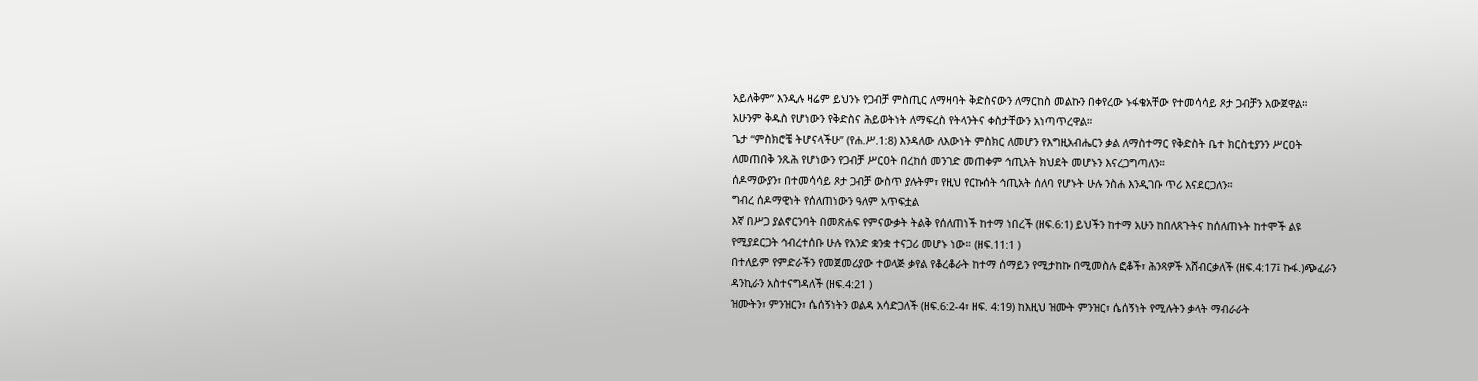አይለቅም” እንዲሉ ዛሬም ይህንኑ የጋብቻ ምስጢር ለማዛባት ቅድስናውን ለማርከስ መልኩን በቀየረው ኑፋቄአቸው የተመሳሳይ ጾታ ጋብቻን አውጀዋል።
አሁንም ቅዱስ የሆነውን የቅድስና ሕይወትነት ለማፍረስ የትላንትና ቀስታቸውን አነጣጥረዋል።
ጌታ “ምስክሮቼ ትሆናላችሁ” (የሐ.ሥ.1:8) እንዳለው ለእውነት ምስክር ለመሆን የእግዚአብሔርን ቃል ለማስተማር የቅድስት ቤተ ክርስቲያንን ሥርዐት ለመጠበቅ ንጹሕ የሆነውን የጋብቻ ሥርዐት በረከሰ መንገድ መጠቀም ኅጢአት ክህደት መሆኑን እናረጋግጣለን።
ሰዶማውያን፣ በተመሳሳይ ጾታ ጋብቻ ውስጥ ያሉትም፣ የዚህ የርኩሰት ኅጢአት ሰለባ የሆኑት ሁሉ ንስሐ እንዲገቡ ጥሪ እናደርጋለን።
ግብረ ሰዶማዊነት የሰለጠነውን ዓለም አጥፍቷል
እኛ በሥጋ ያልኖርንባት በመጽሐፍ የምናውቃት ትልቅ የሰለጠነች ከተማ ነበረች (ዘፍ.6:1) ይህችን ከተማ አሁን ከበለጸጉትና ከሰለጠኑት ከተሞች ልዩ የሚያደርጋት ኅብረተሰቡ ሁሉ የአንድ ቋንቋ ተናጋሪ መሆኑ ነው። (ዘፍ.11:1 )
በተለይም የምድራችን የመጀመሪያው ተወላጅ ቃየል የቆረቆራት ከተማ ሰማይን የሚታከኩ በሚመስሉ ፎቆች፣ ሕንጻዎች አሸብርቃለች (ዘፍ.4:17፤ ኩፋ.)ጭፈራን ዳንኪራን አስተናግዳለች (ዘፍ.4:21 )
ዝሙትን፣ ምንዝርን፣ ሴሰኝነትን ወልዳ አሳድጋለች (ዘፍ.6:2-4፣ ዘፍ. 4:19) ከእዚህ ዝሙት ምንዝር፣ ሴሰኝነት የሚሉትን ቃላት ማብራራት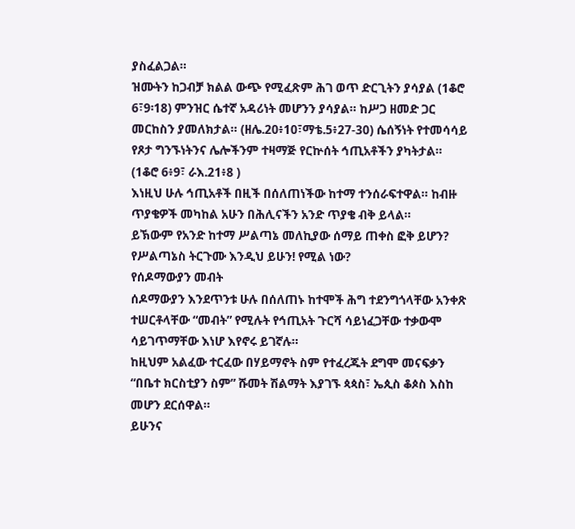ያስፈልጋል።
ዝሙትን ከጋብቻ ክልል ውጭ የሚፈጽም ሕገ ወጥ ድርጊትን ያሳያል (1ቆሮ 6፣9፡18) ምንዝር ሴተኛ አዳሪነት መሆንን ያሳያል። ከሥጋ ዘመድ ጋር መርከስን ያመለክታል። (ዘሌ.20፥10፣ማቴ.5፥27-30) ሴሰኝነት የተመሳሳይ የጾታ ግንኙነትንና ሌሎችንም ተዛማጅ የርኵሰት ኅጢአቶችን ያካትታል። (1ቆሮ 6፥9፣ ራእ.21፥8 )
እነዚህ ሁሉ ኅጢአቶች በዚች በሰለጠነችው ከተማ ተንሰራፍተዋል። ከብዙ ጥያቄዎች መካከል አሁን በሕሊናችን አንድ ጥያቄ ብቅ ይላል።
ይኽውም የአንድ ከተማ ሥልጣኔ መለኪያው ሰማይ ጠቀስ ፎቅ ይሆን? የሥልጣኔስ ትርጉሙ እንዲህ ይሁን! የሚል ነው?
የሰዶማውያን መብት
ሰዶማውያን እንደጥንቱ ሁሉ በሰለጠኑ ከተሞች ሕግ ተደንግጎላቸው አንቀጽ ተሠርቶላቸው “መብት” የሚሉት የኅጢአት ጉርሻ ሳይነፈጋቸው ተቃውሞ ሳይገጥማቸው እነሆ እየኖሩ ይገኛሉ።
ከዚህም አልፈው ተርፈው በሃይማኖት ስም የተፈረጁት ደግሞ መናፍቃን “በቤተ ክርስቲያን ስም” ሹመት ሽልማት እያገኙ ጳጳስ፣ ኤጲስ ቆጶስ እስከ መሆን ደርሰዋል።
ይሁንና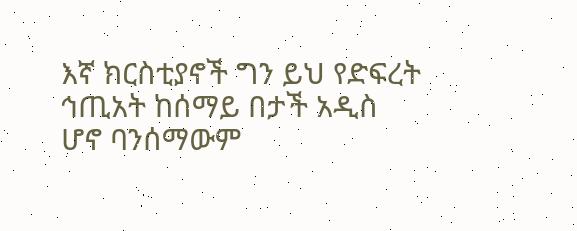እኛ ክርስቲያኖች ግን ይህ የድፍረት ኅጢአት ከሰማይ በታች አዲስ ሆኖ ባንሰማውም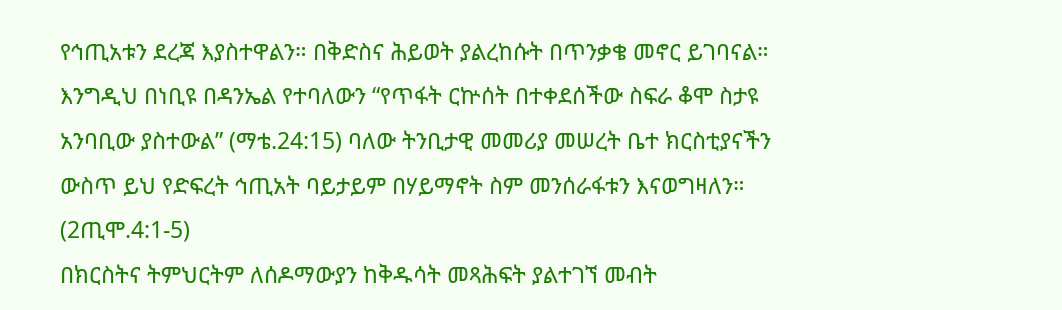የኅጢአቱን ደረጃ እያስተዋልን። በቅድስና ሕይወት ያልረከሱት በጥንቃቄ መኖር ይገባናል።
እንግዲህ በነቢዩ በዳንኤል የተባለውን “የጥፋት ርኵሰት በተቀደሰችው ስፍራ ቆሞ ስታዩ አንባቢው ያስተውል” (ማቴ.24:15) ባለው ትንቢታዊ መመሪያ መሠረት ቤተ ክርስቲያናችን ውስጥ ይህ የድፍረት ኅጢአት ባይታይም በሃይማኖት ስም መንሰራፋቱን እናወግዛለን። (2ጢሞ.4:1-5)
በክርስትና ትምህርትም ለሰዶማውያን ከቅዱሳት መጻሕፍት ያልተገኘ መብት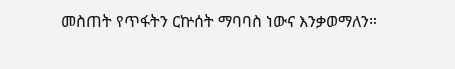መስጠት የጥፋትን ርኵሰት ማባባስ ነውና እንቃወማለን።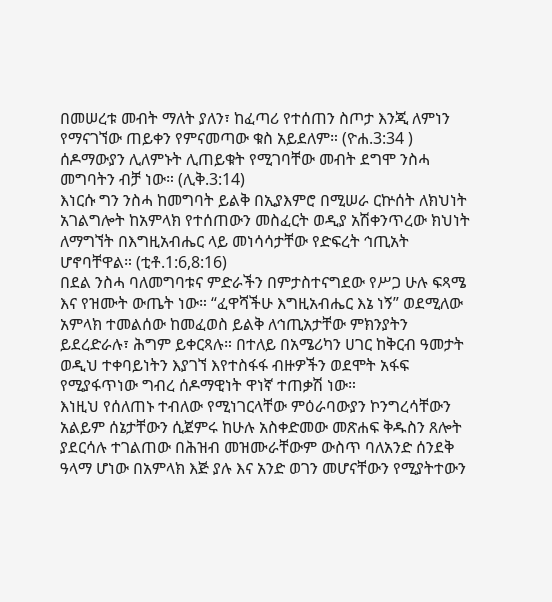በመሠረቱ መብት ማለት ያለን፣ ከፈጣሪ የተሰጠን ስጦታ እንጂ ለምነን የማናገኘው ጠይቀን የምናመጣው ቁስ አይደለም። (ዮሐ.3:34 ) ሰዶማውያን ሊለምኑት ሊጠይቁት የሚገባቸው መብት ደግሞ ንስሓ መግባትን ብቻ ነው። (ሊቅ.3:14)
እነርሱ ግን ንስሓ ከመግባት ይልቅ በኢያእምሮ በሚሠራ ርኵሰት ለክህነት አገልግሎት ከአምላክ የተሰጠውን መስፈርት ወዲያ አሽቀንጥረው ክህነት ለማግኘት በእግዚአብሔር ላይ መነሳሳታቸው የድፍረት ኅጢአት ሆኖባቸዋል። (ቲቶ.1:6,8:16)
በደል ንስሓ ባለመግባቱና ምድራችን በምታስተናግደው የሥጋ ሁሉ ፍጻሜ እና የዝሙት ውጤት ነው። “ፈዋሻችሁ እግዚአብሔር እኔ ነኝ” ወደሚለው አምላክ ተመልሰው ከመፈወስ ይልቅ ለኅጢአታቸው ምክንያትን ይደረድራሉ፣ ሕግም ይቀርጻሉ። በተለይ በአሜሪካን ሀገር ከቅርብ ዓመታት ወዲህ ተቀባይነትን እያገኘ እየተስፋፋ ብዙዎችን ወደሞት አፋፍ የሚያፋጥነው ግብረ ሰዶማዊነት ዋነኛ ተጠቃሽ ነው።
እነዚህ የሰለጠኑ ተብለው የሚነገርላቸው ምዕራባውያን ኮንግረሳቸውን አልይም ሰኔታቸውን ሲጀምሩ ከሁሉ አስቀድመው መጽሐፍ ቅዱስን ጸሎት ያደርሳሉ ተገልጠው በሕዝብ መዝሙራቸውም ውስጥ ባለአንድ ሰንደቅ ዓላማ ሆነው በአምላክ እጅ ያሉ እና አንድ ወገን መሆናቸውን የሚያትተውን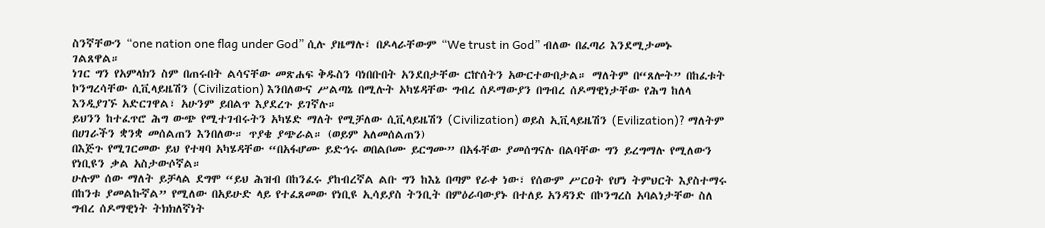ስንኛቸውን “one nation one flag under God” ሲሉ ያዜማሉ፣ በዶላራቸውም “We trust in God” ብለው በፈጣሪ እንደሚታመኑ ገልጸዋል።
ነገር ግን የአምላክን ስም በጠሩበት ልሳናቸው መጽሐፍ ቅዱስን ባነበቡበት አንደበታቸው ርኵሰትን አውርተውበታል። ማለትም በ“ጸሎት” በከፈቱት ኮንግረሳቸው ሲቪላይዜሽን (Civilization) እንበለውና ሥልጣኔ በሚሉት አካሄዳቸው ግብረ ሰዶማውያን በግብረ ሰዶማዊነታቸው የሕግ ከለላ እንዲያገኙ አድርገዋል፣ አሁንም ይበልጥ እያደረጉ ይገኛሉ።
ይህንን ከተፈጥሮ ሕግ ውጭ የሚተገብሩትን አካሄድ ማለት የሚቻለው ሲቪላይዜሽን (Civilization) ወይስ ኢቪላይዜሽን (Evilization)? ማለትም በሀገራችን ቋንቋ መሰልጠን እንበለው። ጥያቄ ያጭራል። (ወይም አለመሰልጠን)
በእጅጉ የሚገርመው ይህ የተዛባ አካሄዳቸው “በአፋሆሙ ይድኅሩ ወበልቦሙ ይርግሙ” በአፋቸው ያመሰግናሉ በልባቸው ግን ይረግማሉ የሚለውን የነቢዩን ቃል አስታውሶኛል።
ሁሉም ሰው ማለት ይቻላል ደግሞ “ይህ ሕዝብ በከንፈሩ ያከብረኛል ልቡ ግን ከእኔ በጣም የራቀ ነው፣ የሰውም ሥርዐት የሆነ ትምህርት እያስተማሩ በከንቱ ያመልኩኛል” የሚለው በአይሁድ ላይ የተፈጸመው የነቢዩ ኢሳይያስ ትንቢት በምዕራባውያኑ በተለይ አንዳንድ በኮንግረስ አባልነታቸው ስለ ግብረ ሰዶማዊነት ትክክለኛነት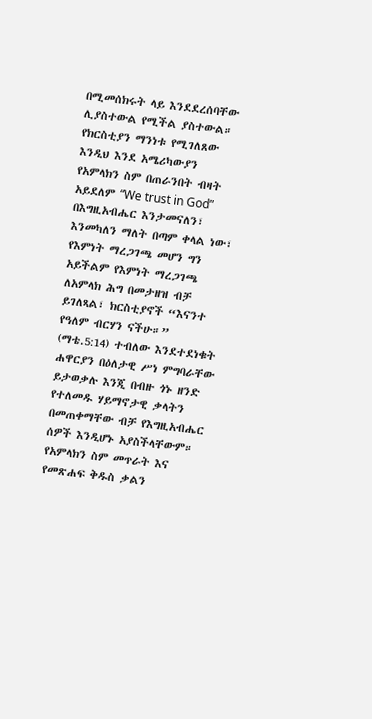በሚመሰክሩት ላይ እንደደረሰባቸው ሊያስተውል የሚችል ያስተውል።
የክርስቲያን ማንነቱ የሚገለጸው እንዲህ እንደ አሜሪካውያን የአምላክን ስም በጠራንበት ብዛት አይደለም “We trust in God” በእግዚአብሔር እንታመናለን፣ እንመካለን ማለት በጣም ቀላል ነው፣ የእምነት ማረጋገጫ መሆን ግን አይችልም የእምነት ማረጋገጫ ለአምላክ ሕግ በመታዘዝ ብቻ ይገለጻል፣ ክርስቲያኖች “እናንተ የዓለም ብርሃን ናችሁ።” (ማቴ.5:14) ተብለው እንደተደነቁት ሐዋርያን በዕለታዊ ሥነ ምግባራቸው ይታወቃሉ እንጂ በብዙ ጎኑ ዘንድ የተለመዱ ሃይማኖታዊ ቃላትን በመጠቀማቸው ብቻ የእግዚአብሔር ሰዎች እንዲሆኑ አያስችላቸውም።
የአምላክን ስም መጥራት እና የመጽሐፍ ቅዱስ ቃልን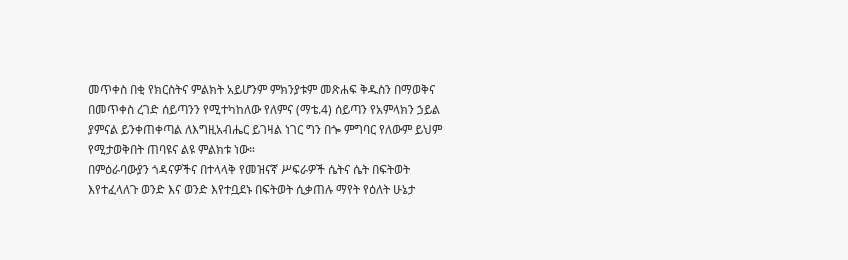መጥቀስ በቂ የክርስትና ምልክት አይሆንም ምክንያቱም መጽሐፍ ቅዱስን በማወቅና በመጥቀስ ረገድ ሰይጣንን የሚተካከለው የለምና (ማቴ.4) ሰይጣን የአምላክን ኃይል ያምናል ይንቀጠቀጣል ለእግዚአብሔር ይገዛል ነገር ግን በጐ ምግባር የለውም ይህም የሚታወቅበት ጠባዩና ልዩ ምልክቱ ነው።
በምዕራባውያን ጎዳናዎችና በተላላቅ የመዝናኛ ሥፍራዎች ሴትና ሴት በፍትወት እየተፈላለጉ ወንድ እና ወንድ እየተቧደኑ በፍትወት ሲቃጠሉ ማየት የዕለት ሁኔታ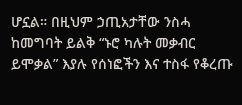ሆኗል። በዚህም ኃጢአታቸው ንስሓ ከመግባት ይልቅ “ኑሮ ካሉት መቃብር ይሞቃል” እያሉ የሰነፎችን እና ተስፋ የቆረጡ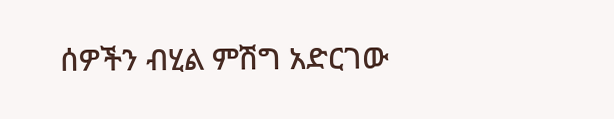ሰዎችን ብሂል ምሽግ አድርገው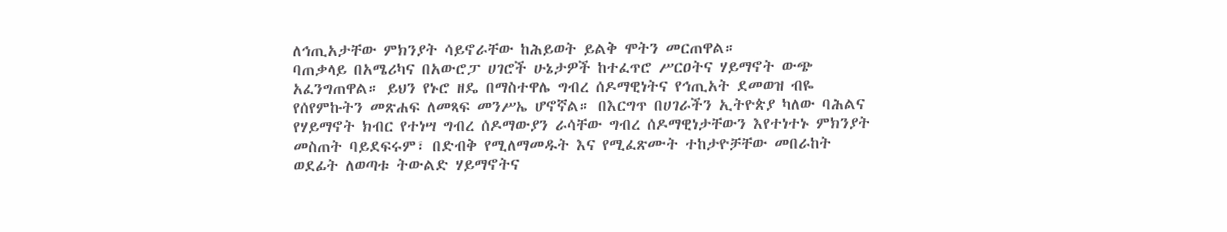ለኅጢአታቸው ምክንያት ሳይኖራቸው ከሕይወት ይልቅ ሞትን መርጠዋል።
ባጠቃላይ በአሜሪካና በአውሮፓ ሀገሮች ሁኔታዎች ከተፈጥሮ ሥርዐትና ሃይማኖት ውጭ አፈንግጠዋል። ይህን የኑሮ ዘዴ በማስተዋሌ ግብረ ሰዶማዊነትና የኅጢአት ደመወዝ ብዬ የሰየምኩትን መጽሐፍ ለመጻፍ መንሥኤ ሆኖኛል። በእርግጥ በሀገራችን ኢትዮጵያ ካለው ባሕልና የሃይማኖት ክብር የተነሣ ግብረ ሰዶማውያን ራሳቸው ግብረ ሰዶማዊነታቸውን እየተነተኑ ምክንያት መስጠት ባይደፍሩም፣ በድብቅ የሚለማመዱት እና የሚፈጽሙት ተከታዮቻቸው መበራከት ወደፊት ለወጣቱ ትውልድ ሃይማኖትና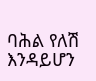ባሕል የለሽ እንዳይሆን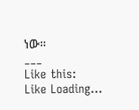ነው።
___
Like this:
Like Loading...